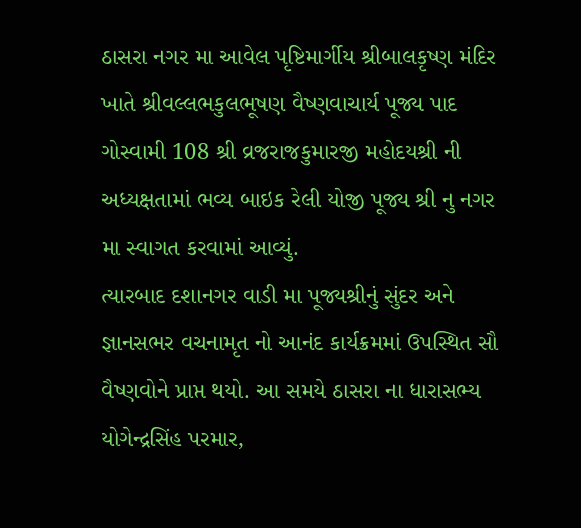ઠાસરા નગર મા આવેલ પૃષ્ટિમાર્ગીય શ્રીબાલકૃષ્ણ મંદિર ખાતે શ્રીવલ્લભકુલભૂષણ વૈષ્ણવાચાર્ય પૂજ્ય પાદ ગોસ્વામી 108 શ્રી વ્રજરાજકુમારજી મહોદયશ્રી ની અધ્યક્ષતામાં ભવ્ય બાઇક રેલી યોજી પૂજ્ય શ્રી નુ નગર મા સ્વાગત કરવામાં આવ્યું.
ત્યારબાદ દશાનગર વાડી મા પૂજ્યશ્રીનું સુંદર અને જ્ઞાનસભર વચનામૃત નો આનંદ કાર્યક્રમમાં ઉપસ્થિત સૌ વૈષ્ણવોને પ્રાપ્ત થયો. આ સમયે ઠાસરા ના ધારાસભ્ય યોગેન્દ્રસિંહ પરમાર,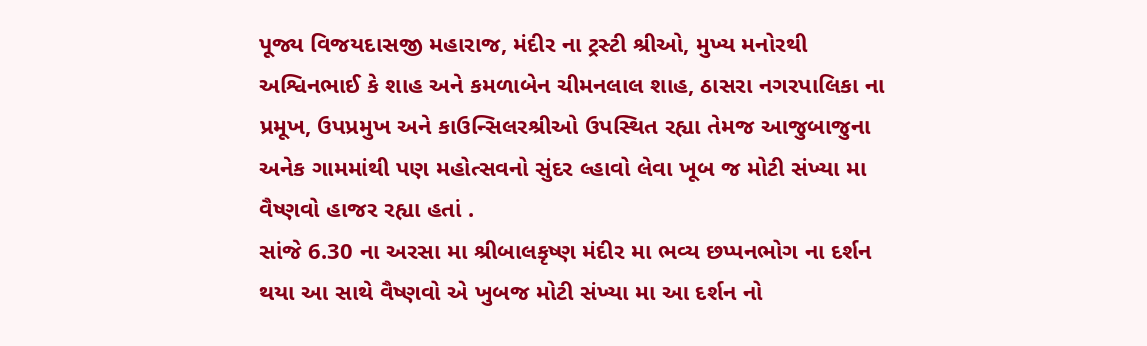પૂજ્ય વિજયદાસજી મહારાજ, મંદીર ના ટ્રસ્ટી શ્રીઓ, મુખ્ય મનોરથી અશ્વિનભાઈ કે શાહ અને કમળાબેન ચીમનલાલ શાહ, ઠાસરા નગરપાલિકા ના પ્રમૂખ, ઉપપ્રમુખ અને કાઉન્સિલરશ્રીઓ ઉપસ્થિત રહ્યા તેમજ આજુબાજુના અનેક ગામમાંથી પણ મહોત્સવનો સુંદર લ્હાવો લેવા ખૂબ જ મોટી સંખ્યા મા વૈષ્ણવો હાજર રહ્યા હતાં .
સાંજે 6.30 ના અરસા મા શ્રીબાલકૃષ્ણ મંદીર મા ભવ્ય છપ્પનભોગ ના દર્શન થયા આ સાથે વૈષ્ણવો એ ખુબજ મોટી સંખ્યા મા આ દર્શન નો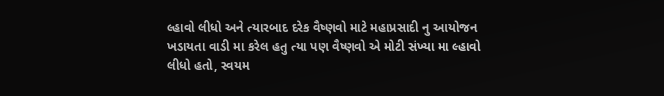લ્હાવો લીધો અને ત્યારબાદ દરેક વૈષ્ણવો માટે મહાપ્રસાદી નુ આયોજન ખડાયતા વાડી મા કરેલ હતુ ત્યા પણ વૈષ્ણવો એ મોટી સંખ્યા મા લ્હાવો લીધો હતો, સ્વયમ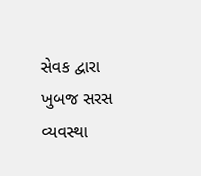સેવક દ્વારા ખુબજ સરસ વ્યવસ્થા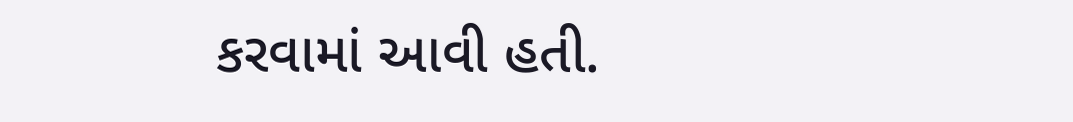કરવામાં આવી હતી.